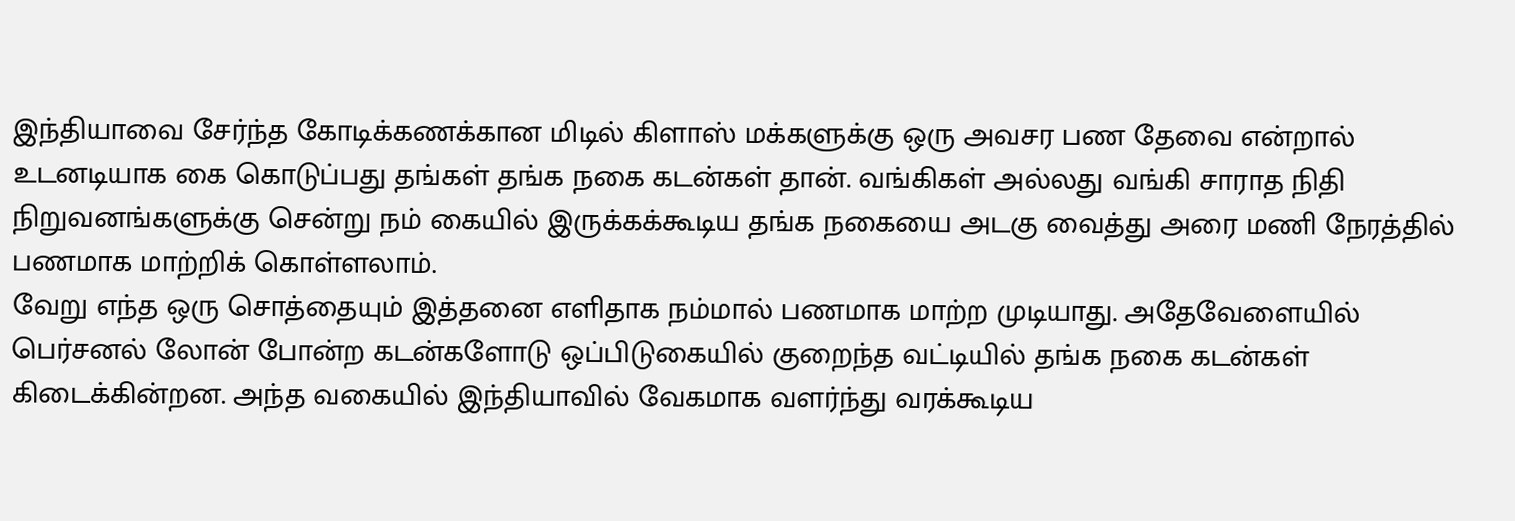இந்தியாவை சேர்ந்த கோடிக்கணக்கான மிடில் கிளாஸ் மக்களுக்கு ஒரு அவசர பண தேவை என்றால் உடனடியாக கை கொடுப்பது தங்கள் தங்க நகை கடன்கள் தான். வங்கிகள் அல்லது வங்கி சாராத நிதி நிறுவனங்களுக்கு சென்று நம் கையில் இருக்கக்கூடிய தங்க நகையை அடகு வைத்து அரை மணி நேரத்தில் பணமாக மாற்றிக் கொள்ளலாம்.
வேறு எந்த ஒரு சொத்தையும் இத்தனை எளிதாக நம்மால் பணமாக மாற்ற முடியாது. அதேவேளையில் பெர்சனல் லோன் போன்ற கடன்களோடு ஒப்பிடுகையில் குறைந்த வட்டியில் தங்க நகை கடன்கள் கிடைக்கின்றன. அந்த வகையில் இந்தியாவில் வேகமாக வளர்ந்து வரக்கூடிய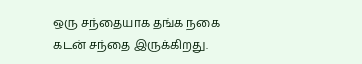ஒரு சந்தையாக தங்க நகை கடன் சந்தை இருக்கிறது.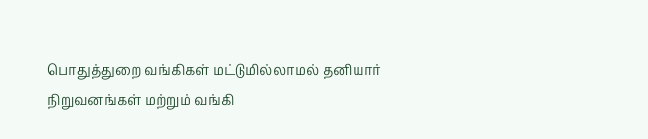பொதுத்துறை வங்கிகள் மட்டுமில்லாமல் தனியார் நிறுவனங்கள் மற்றும் வங்கி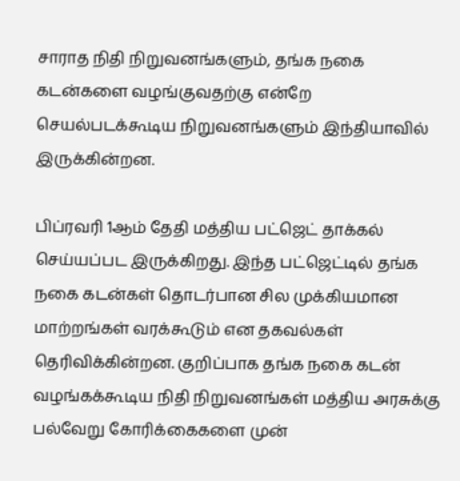சாராத நிதி நிறுவனங்களும், தங்க நகை கடன்களை வழங்குவதற்கு என்றே செயல்படக்கூடிய நிறுவனங்களும் இந்தியாவில் இருக்கின்றன.

பிப்ரவரி 1ஆம் தேதி மத்திய பட்ஜெட் தாக்கல் செய்யப்பட இருக்கிறது. இந்த பட்ஜெட்டில் தங்க நகை கடன்கள் தொடர்பான சில முக்கியமான மாற்றங்கள் வரக்கூடும் என தகவல்கள் தெரிவிக்கின்றன. குறிப்பாக தங்க நகை கடன் வழங்கக்கூடிய நிதி நிறுவனங்கள் மத்திய அரசுக்கு பல்வேறு கோரிக்கைகளை முன்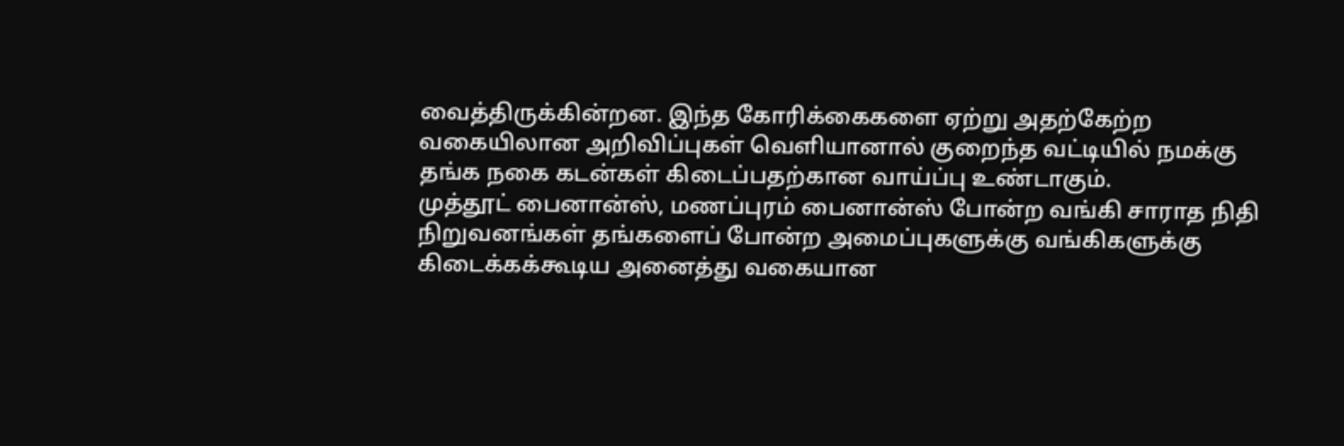வைத்திருக்கின்றன. இந்த கோரிக்கைகளை ஏற்று அதற்கேற்ற வகையிலான அறிவிப்புகள் வெளியானால் குறைந்த வட்டியில் நமக்கு தங்க நகை கடன்கள் கிடைப்பதற்கான வாய்ப்பு உண்டாகும்.
முத்தூட் பைனான்ஸ், மணப்புரம் பைனான்ஸ் போன்ற வங்கி சாராத நிதி நிறுவனங்கள் தங்களைப் போன்ற அமைப்புகளுக்கு வங்கிகளுக்கு கிடைக்கக்கூடிய அனைத்து வகையான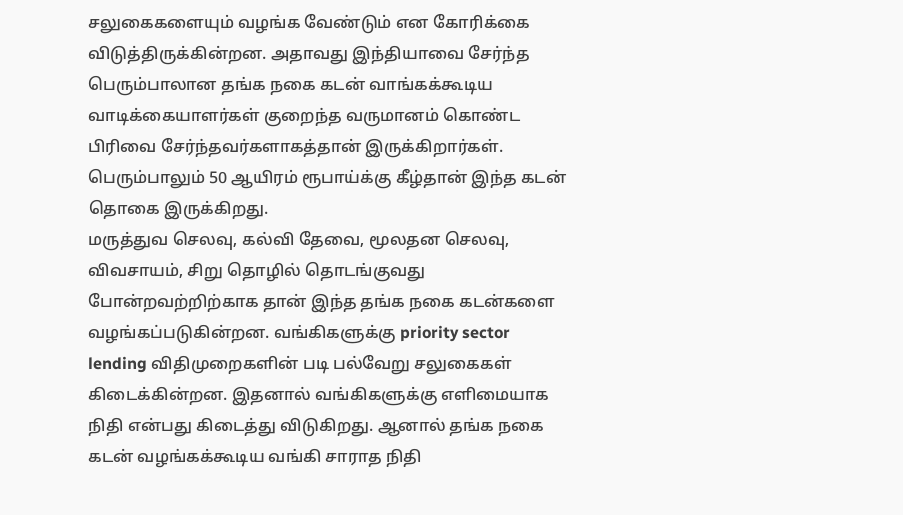சலுகைகளையும் வழங்க வேண்டும் என கோரிக்கை விடுத்திருக்கின்றன. அதாவது இந்தியாவை சேர்ந்த பெரும்பாலான தங்க நகை கடன் வாங்கக்கூடிய வாடிக்கையாளர்கள் குறைந்த வருமானம் கொண்ட பிரிவை சேர்ந்தவர்களாகத்தான் இருக்கிறார்கள். பெரும்பாலும் 50 ஆயிரம் ரூபாய்க்கு கீழ்தான் இந்த கடன் தொகை இருக்கிறது.
மருத்துவ செலவு, கல்வி தேவை, மூலதன செலவு, விவசாயம், சிறு தொழில் தொடங்குவது போன்றவற்றிற்காக தான் இந்த தங்க நகை கடன்களை வழங்கப்படுகின்றன. வங்கிகளுக்கு priority sector lending விதிமுறைகளின் படி பல்வேறு சலுகைகள் கிடைக்கின்றன. இதனால் வங்கிகளுக்கு எளிமையாக நிதி என்பது கிடைத்து விடுகிறது. ஆனால் தங்க நகை கடன் வழங்கக்கூடிய வங்கி சாராத நிதி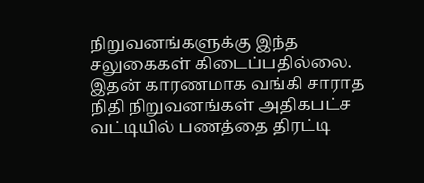நிறுவனங்களுக்கு இந்த சலுகைகள் கிடைப்பதில்லை.
இதன் காரணமாக வங்கி சாராத நிதி நிறுவனங்கள் அதிகபட்ச வட்டியில் பணத்தை திரட்டி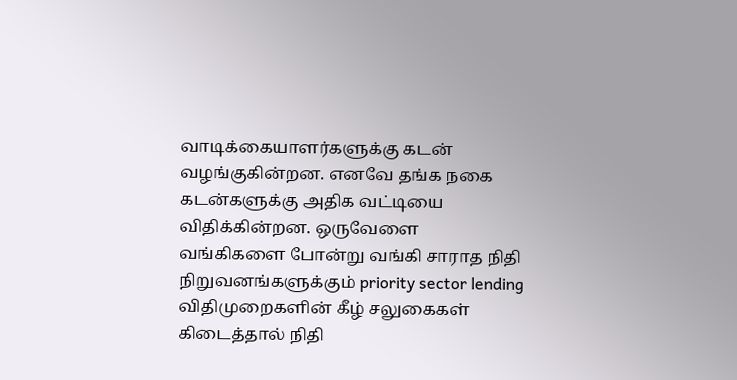வாடிக்கையாளர்களுக்கு கடன் வழங்குகின்றன. எனவே தங்க நகை கடன்களுக்கு அதிக வட்டியை விதிக்கின்றன. ஒருவேளை வங்கிகளை போன்று வங்கி சாராத நிதி நிறுவனங்களுக்கும் priority sector lending விதிமுறைகளின் கீழ் சலுகைகள் கிடைத்தால் நிதி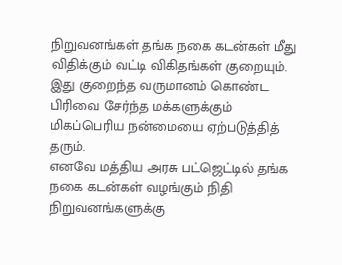நிறுவனங்கள் தங்க நகை கடன்கள் மீது விதிக்கும் வட்டி விகிதங்கள் குறையும். இது குறைந்த வருமானம் கொண்ட பிரிவை சேர்ந்த மக்களுக்கும் மிகப்பெரிய நன்மையை ஏற்படுத்தித் தரும்.
எனவே மத்திய அரசு பட்ஜெட்டில் தங்க நகை கடன்கள் வழங்கும் நிதி நிறுவனங்களுக்கு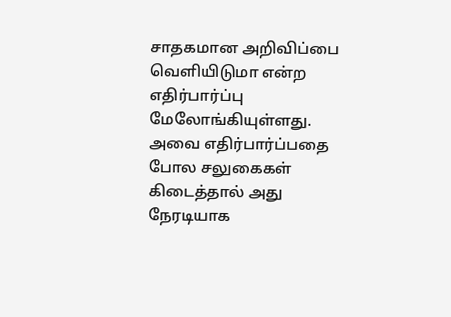சாதகமான அறிவிப்பை வெளியிடுமா என்ற எதிர்பார்ப்பு மேலோங்கியுள்ளது. அவை எதிர்பார்ப்பதை போல சலுகைகள் கிடைத்தால் அது நேரடியாக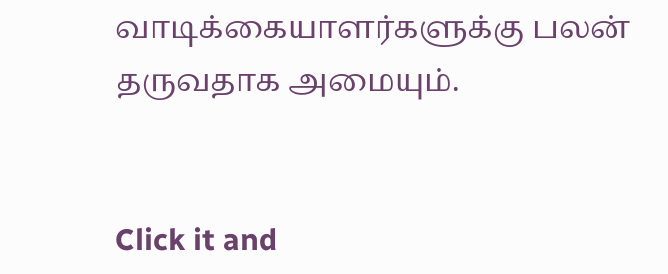வாடிக்கையாளர்களுக்கு பலன் தருவதாக அமையும்.


Click it and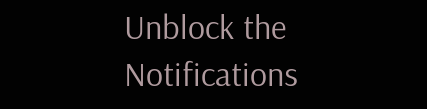Unblock the Notifications